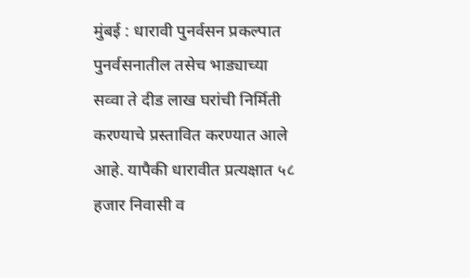मुंबई : धारावी पुनर्वसन प्रकल्पात पुनर्वसनातील तसेच भाड्याच्या सव्वा ते दीड लाख घरांची निर्मिती करण्याचे प्रस्तावित करण्यात आले आहे. यापैकी धारावीत प्रत्यक्षात ५८ हजार निवासी व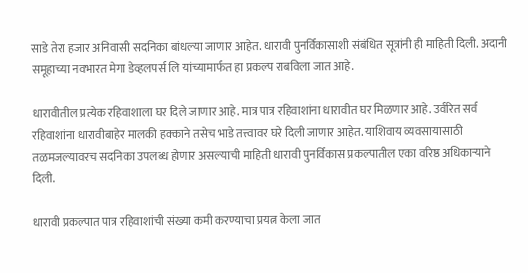साडे तेरा हजार अनिवासी सदनिका बांधल्या जाणार आहेत. धारावी पुनर्विकासाशी संबंधित सूत्रांनी ही माहिती दिली. अदानी समूहाच्या नवभारत मेगा डेव्हलपर्स लि यांच्यामार्फत हा प्रकल्प राबविला जात आहे.

धारावीतील प्रत्येक रहिवाशाला घर दिले जाणार आहे. मात्र पात्र रहिवाशांना धारावीत घर मिळणार आहे. उर्वरित सर्व रहिवाशांना धारावीबाहेर मालकी हक्काने तसेच भाडे तत्त्वावर घरे दिली जाणार आहेत. याशिवाय व्यवसायासाठी तळमजल्यावरच सदनिका उपलब्ध होणार असल्याची माहिती धारावी पुनर्विकास प्रकल्पातील एका वरिष्ठ अधिकाऱ्याने दिली.

धारावी प्रकल्पात पात्र रहिवाशांची संख्या कमी करण्याचा प्रयत्न केला जात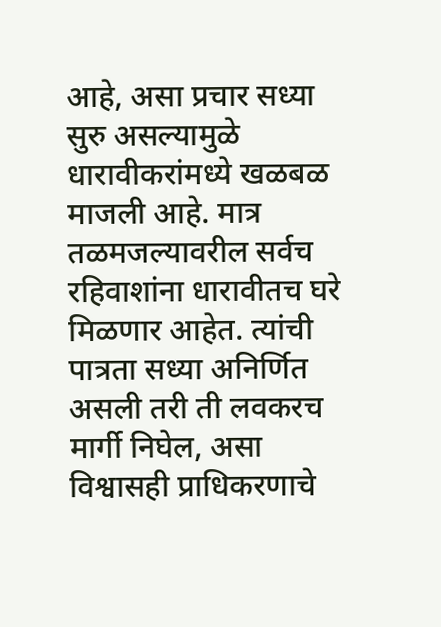आहे, असा प्रचार सध्या सुरु असल्यामुळे धारावीकरांमध्ये खळबळ माजली आहे. मात्र तळमजल्यावरील सर्वच रहिवाशांना धारावीतच घरे मिळणार आहेत. त्यांची पात्रता सध्या अनिर्णित असली तरी ती लवकरच मार्गी निघेल, असा विश्वासही प्राधिकरणाचे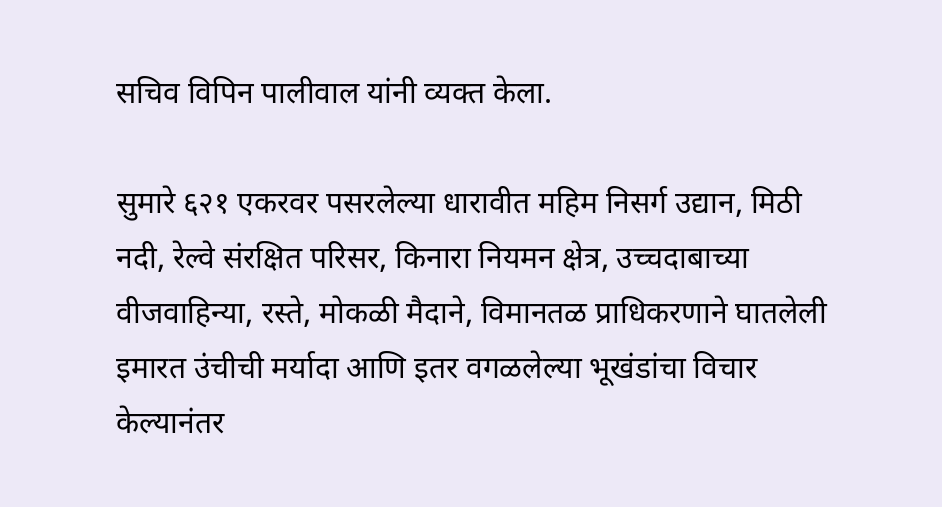सचिव विपिन पालीवाल यांनी व्यक्त केला.

सुमारे ६२१ एकरवर पसरलेल्या धारावीत महिम निसर्ग उद्यान, मिठी नदी, रेल्वे संरक्षित परिसर, किनारा नियमन क्षेत्र, उच्चदाबाच्या वीजवाहिन्या, रस्ते, मोकळी मैदाने, विमानतळ प्राधिकरणाने घातलेली इमारत उंचीची मर्यादा आणि इतर वगळलेल्या भूखंडांचा विचार केल्यानंतर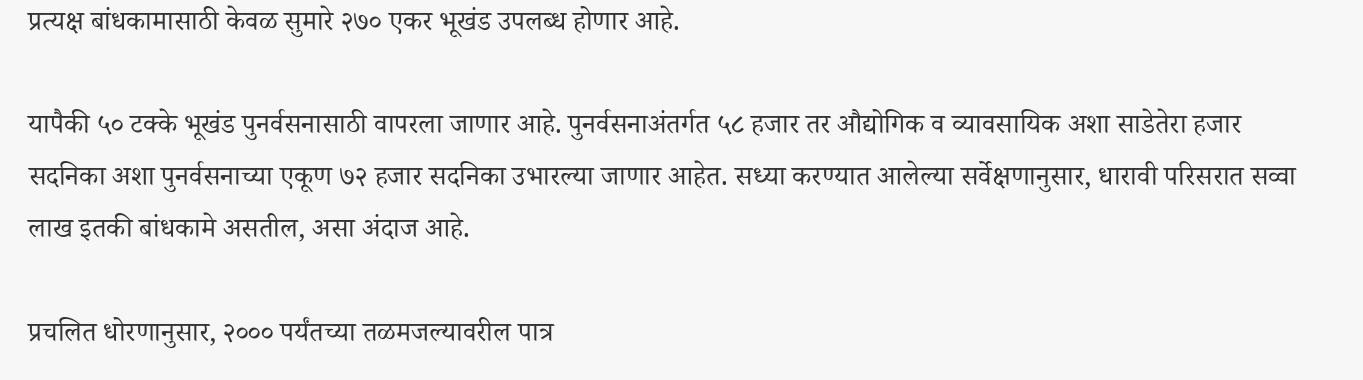प्रत्यक्ष बांधकामासाठी केवळ सुमारे २७० एकर भूखंड उपलब्ध होणार आहे.

यापैकी ५० टक्के भूखंड पुनर्वसनासाठी वापरला जाणार आहे. पुनर्वसनाअंतर्गत ५८ हजार तर औद्योगिक व व्यावसायिक अशा साडेतेरा हजार सदनिका अशा पुनर्वसनाच्या एकूण ७२ हजार सदनिका उभारल्या जाणार आहेत. सध्या करण्यात आलेल्या सर्वेक्षणानुसार, धारावी परिसरात सव्वा लाख इतकी बांधकामे असतील, असा अंदाज आहे.

प्रचलित धोरणानुसार, २००० पर्यंतच्या तळमजल्यावरील पात्र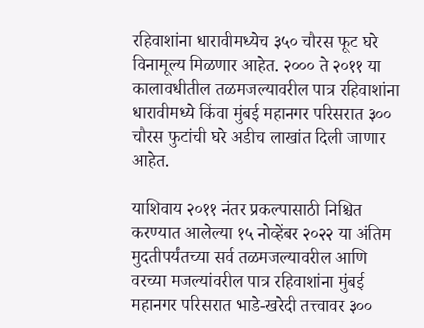रहिवाशांना धारावीमध्येच ३५० चौरस फूट घरे विनामूल्य मिळणार आहेत. २००० ते २०११ या कालावधीतील तळमजल्यावरील पात्र रहिवाशांना धारावीमध्ये किंवा मुंबई महानगर परिसरात ३०० चौरस फुटांची घरे अडीच लाखांत दिली जाणार आहेत.

याशिवाय २०११ नंतर प्रकल्पासाठी निश्चित करण्यात आलेल्या १५ नोव्हेंबर २०२२ या अंतिम मुदतीपर्यंतच्या सर्व तळमजल्यावरील आणि वरच्या मजल्यांवरील पात्र रहिवाशांना मुंबई महानगर परिसरात भाडे-खरेदी तत्त्वावर ३००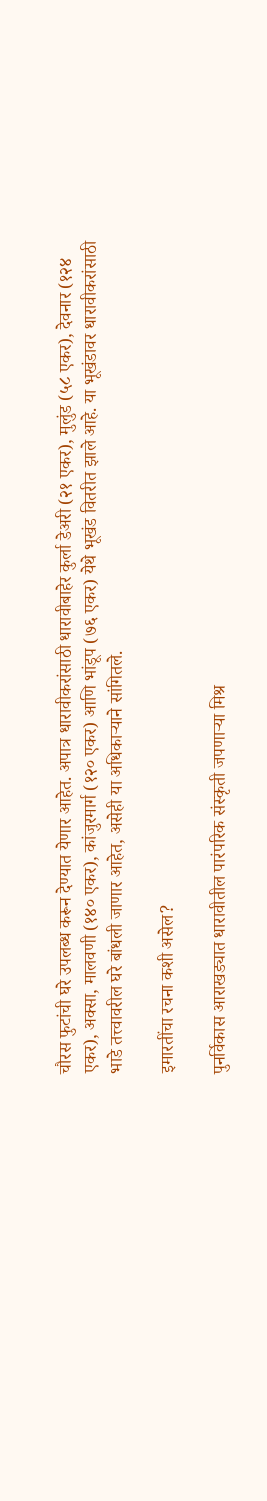चौरस फुटांची घरे उपलब्ध करून देण्यात येणार आहेत. अपात्र धारावीकरांसाठी धारावीबाहेर कुर्ला डेअरी (२१ एकर), मुलुंड (५८ एकर), देवनार (१२४ एकर), अक्सा, मालवणी (१४० एकर), कांजुरमार्ग (१२० एकर) आणि भांडूप (७६ एकर) येथे भूखंड वितरीत झाले आहे. या भूखंडावर धारावीकरांसाठी भाडे तत्त्वावरील घरे बांधली जाणार आहेत, असेही या अधिकाऱ्याने सांगितले.

इमारतींचा रचना कशी असेल?

पुनर्विकास आराखड्यात धारावीतील पारंपरिक संस्कृती जपणाऱ्या मिश्र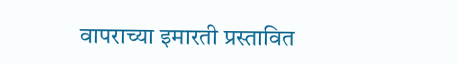वापराच्या इमारती प्रस्तावित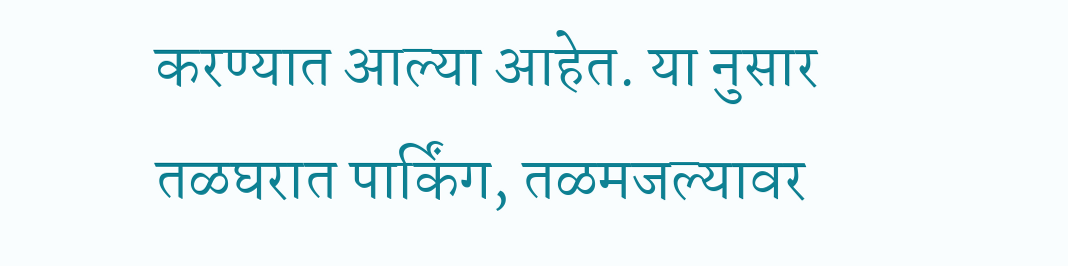करण्यात आल्या आहेत. या नुसार तळघरात पार्किंग, तळमजल्यावर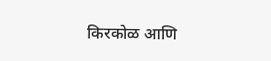किरकोळ आणि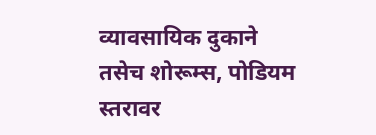व्यावसायिक दुकाने तसेच शोरूम्स, पोडियम स्तरावर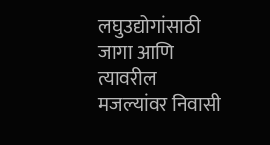लघुउद्योगांसाठी जागा आणि त्यावरील मजल्यांवर निवासी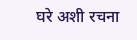घरे अशी रचना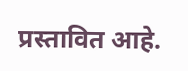प्रस्तावित आहे.